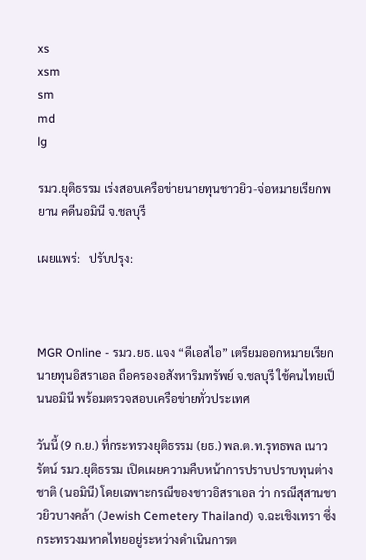xs
xsm
sm
md
lg

รมว.ยุติธรรม เร่งสอบเครือข่ายนายทุนชาวยิว-จ่อหมายเรียกพยาน คดีนอมินี จ.ชลบุรี

เผยแพร่:   ปรับปรุง:



MGR Online - รมว.ยธ. แจง “ดีเอสไอ” เตรียมออกหมายเรียกนายทุนอิสราเอล ถือครองอสังหาริมทรัพย์ จ.ชลบุรี ใช้คนไทยเป็นนอมินี พร้อมตรวจสอบเครือข่ายทั่วประเทศ

วันนี้ (9 ก.ย.) ที่กระทรวงยุติธรรม (ยธ.) พล.ต.ท.รุทธพล เนาวรัตน์ รมว.ยุติธรรม เปิดเผยความคืบหน้าการปราบปราบทุนต่างชาติ (นอมินี) โดยเฉพาะกรณีของชาวอิสราเอล ว่า กรณีสุสานชาวยิวบางคล้า (Jewish Cemetery Thailand) จ.ฉะเชิงเทรา ซึ่งกระทรวงมหาดไทยอยู่ระหว่างดำเนินการต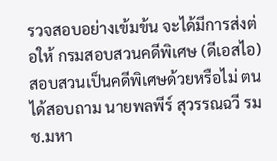รวจสอบอย่างเข้มข้น จะได้มีการส่งต่อให้ กรมสอบสวนคดีพิเศษ (ดีเอสไอ) สอบสวนเป็นคดีพิเศษด้วยหรือไม่ ตนได้สอบถาม นายพลพีร์ สุวรรณฉวี รมช.มหา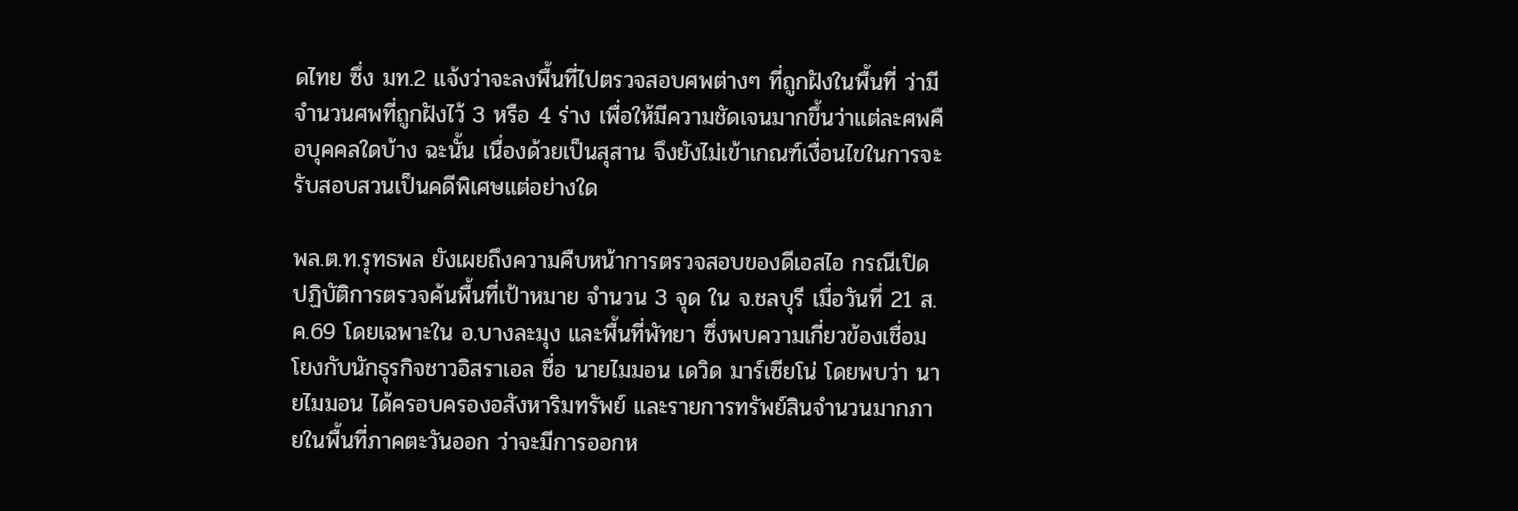ดไทย ซึ่ง มท.2 แจ้งว่าจะลงพื้นที่ไปตรวจสอบศพต่างๆ ที่ถูกฝังในพื้นที่ ว่ามีจำนวนศพที่ถูกฝังไว้ 3 หรือ 4 ร่าง เพื่อให้มีความชัดเจนมากขึ้นว่าแต่ละศพคือบุคคลใดบ้าง ฉะนั้น เนื่องด้วยเป็นสุสาน จึงยังไม่เข้าเกณฑ์เงื่อนไขในการจะรับสอบสวนเป็นคดีพิเศษแต่อย่างใด

พล.ต.ท.รุทธพล ยังเผยถึงความคืบหน้าการตรวจสอบของดีเอสไอ กรณีเปิดปฏิบัติการตรวจค้นพื้นที่เป้าหมาย จำนวน 3 จุด ใน จ.ชลบุรี เมื่อวันที่ 21 ส.ค.69 โดยเฉพาะใน อ.บางละมุง และพื้นที่พัทยา ซึ่งพบความเกี่ยวข้องเชื่อมโยงกับนักธุรกิจชาวอิสราเอล ชื่อ นายไมมอน เดวิด มาร์เซียโน่ โดยพบว่า นายไมมอน ได้ครอบครองอสังหาริมทรัพย์ และรายการทรัพย์สินจำนวนมากภายในพื้นที่ภาคตะวันออก ว่าจะมีการออกห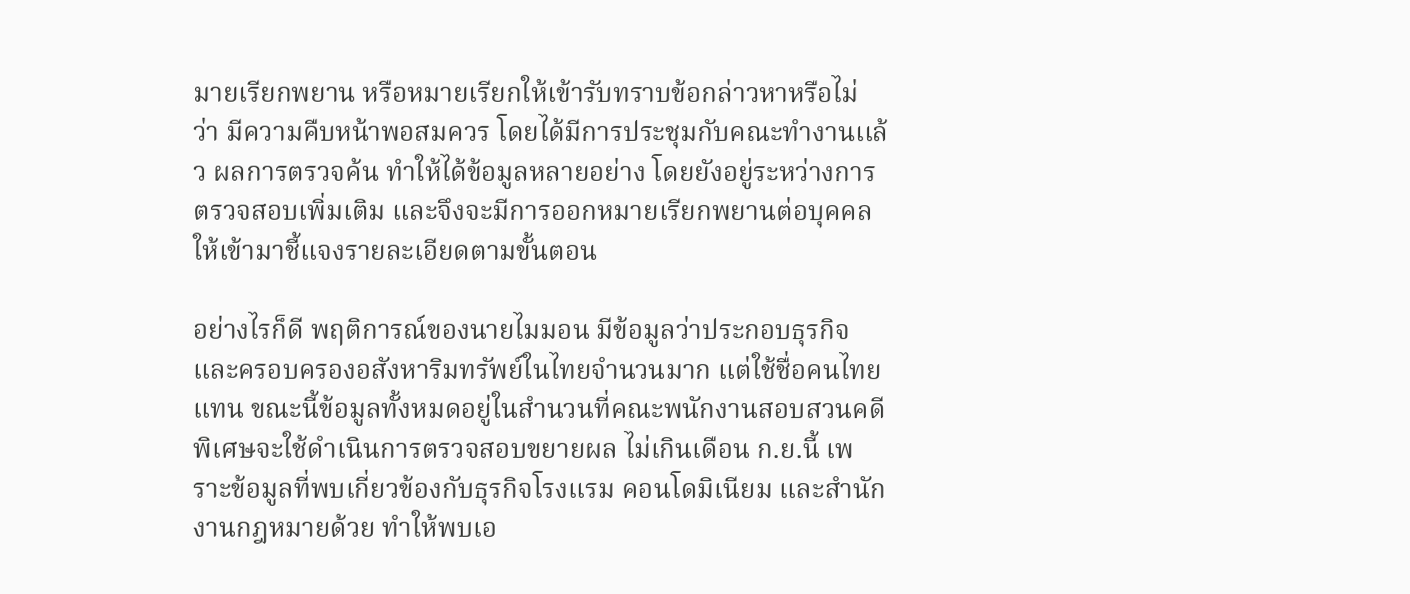มายเรียกพยาน หรือหมายเรียกให้เข้ารับทราบข้อกล่าวหาหรือไม่ ว่า มีความคืบหน้าพอสมควร โดยได้มีการประชุมกับคณะทำงานเเล้ว ผลการตรวจค้น ทำให้ได้ข้อมูลหลายอย่าง โดยยังอยู่ระหว่างการตรวจสอบเพิ่มเติม และจึงจะมีการออกหมายเรียกพยานต่อบุคคลให้เข้ามาชี้แจงรายละเอียดตามขั้นตอน

อย่างไรก็ดี พฤติการณ์ของนายไมมอน มีข้อมูลว่าประกอบธุรกิจและครอบครองอสังหาริมทรัพย์ในไทยจำนวนมาก แต่ใช้ชื่อคนไทยแทน ขณะนี้ข้อมูลทั้งหมดอยู่ในสำนวนที่คณะพนักงานสอบสวนคดีพิเศษจะใช้ดำเนินการตรวจสอบขยายผล ไม่เกินเดือน ก.ย.นี้ เพราะข้อมูลที่พบเกี่ยวข้องกับธุรกิจโรงแรม คอนโดมิเนียม และสำนักงานกฎหมายด้วย ทำให้พบเอ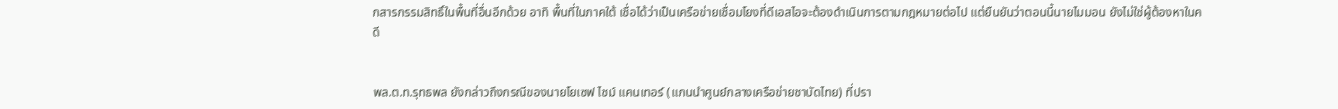กสารกรรมสิทธิ์ในพื้นที่อื่นอีกด้วย อาทิ พื้นที่ในภาคใต้ เชื่อได้ว่าเป็นเครือข่ายเชื่อมโยงที่ดีเอสไอจะต้องดำเนินการตามกฎหมายต่อไป แต่ยืนยันว่าตอนนี้นายไมมอน ยังไม่ใช่ผู้ต้องหาในคดี


พล.ต.ท.รุทธพล ยังกล่าวถึงกรณีของนายโยเซฟ ไชม์ แคนเทอร์ (แกนนำศูนย์กลางเครือข่ายชาบัดไทย) ที่ปรา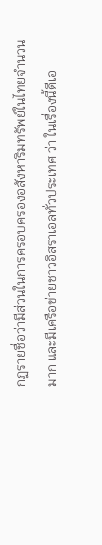กฏรายชื่อว่ามีส่วนในการครอบครองอสังหาริมทรัพย์ในไทยจำนวนมาก และมีเครือข่ายชาวอิสราเอลทั่วประเทศ ว่า ในเรื่องนี้ดีเอ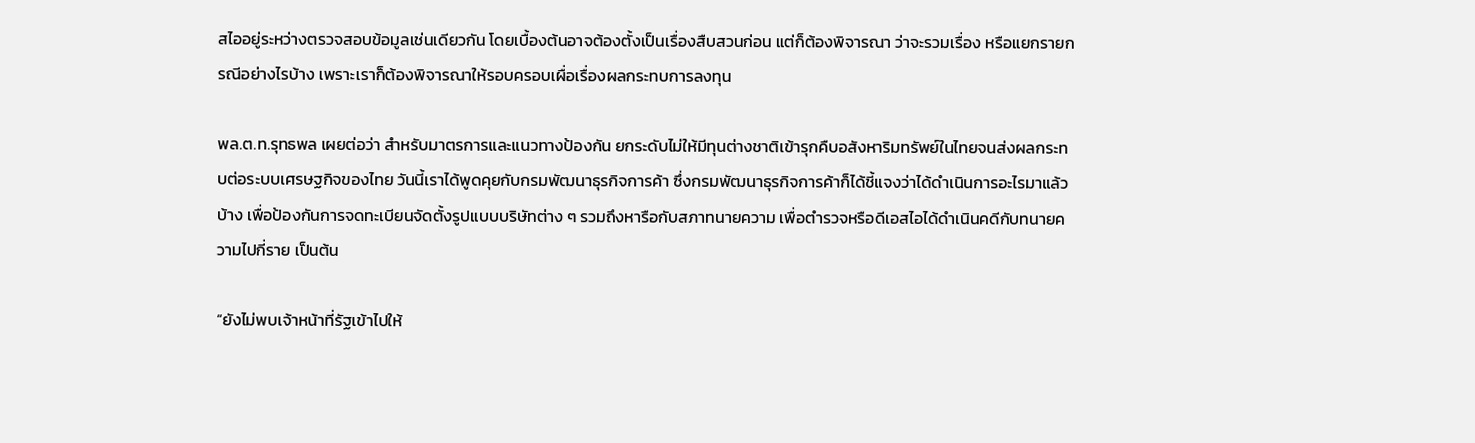สไออยู่ระหว่างตรวจสอบข้อมูลเช่นเดียวกัน โดยเบื้องต้นอาจต้องตั้งเป็นเรื่องสืบสวนก่อน แต่ก็ต้องพิจารณา ว่าจะรวมเรื่อง หรือแยกรายกรณีอย่างไรบ้าง เพราะเราก็ต้องพิจารณาให้รอบครอบเผื่อเรื่องผลกระทบการลงทุน

พล.ต.ท.รุทธพล เผยต่อว่า สำหรับมาตรการและแนวทางป้องกัน ยกระดับไม่ให้มีทุนต่างชาติเข้ารุกคืบอสังหาริมทรัพย์ในไทยจนส่งผลกระทบต่อระบบเศรษฐกิจของไทย วันนี้เราได้พูดคุยกับกรมพัฒนาธุรกิจการค้า ซึ่งกรมพัฒนาธุรกิจการค้าก็ได้ชี้แจงว่าได้ดำเนินการอะไรมาแล้วบ้าง เพื่อป้องกันการจดทะเบียนจัดตั้งรูปแบบบริษัทต่าง ๆ รวมถึงหารือกับสภาทนายความ เพื่อตำรวจหรือดีเอสไอได้ดำเนินคดีกับทนายความไปกี่ราย เป็นต้น

“ยังไม่พบเจ้าหน้าที่รัฐเข้าไปให้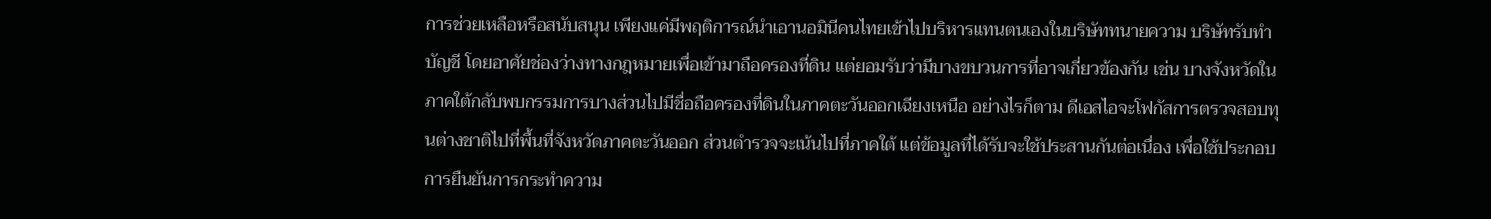การช่วยเหลือหรือสนับสนุน เพียงแค่มีพฤติการณ์นำเอานอมินีคนไทยเข้าไปบริหารแทนตนเองในบริษัททนายความ บริษัทรับทำบัญชี โดยอาศัยช่องว่างทางกฎหมายเพื่อเข้ามาถือครองที่ดิน แต่ยอมรับว่ามีบางขบวนการที่อาจเกี่ยวข้องกัน เช่น บางจังหวัดในภาคใต้กลับพบกรรมการบางส่วนไปมีชื่อถือครองที่ดินในภาคตะวันออกเฉียงเหนือ อย่างไรก็ตาม ดีเอสไอจะโฟกัสการตรวจสอบทุนต่างชาติไปที่พื้นที่จังหวัดภาคตะวันออก ส่วนตำรวจจะเน้นไปที่ภาคใต้ แต่ข้อมูลที่ได้รับจะใช้ประสานกันต่อเนื่อง เพื่อใช้ประกอบการยืนยันการกระทำความ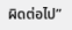ผิดต่อไป”